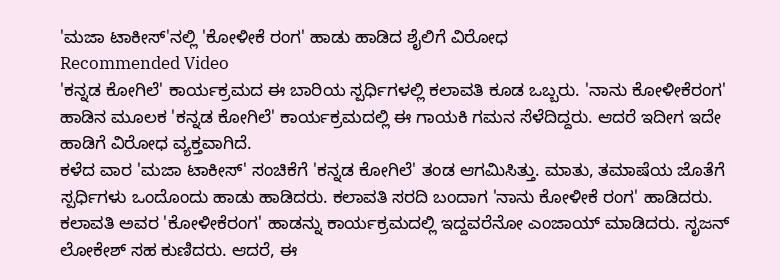'ಮಜಾ ಟಾಕೀಸ್'ನಲ್ಲಿ 'ಕೋಳೀಕೆ ರಂಗ' ಹಾಡು ಹಾಡಿದ ಶೈಲಿಗೆ ವಿರೋಧ
Recommended Video
'ಕನ್ನಡ ಕೋಗಿಲೆ' ಕಾರ್ಯಕ್ರಮದ ಈ ಬಾರಿಯ ಸ್ಪರ್ಧಿಗಳಲ್ಲಿ ಕಲಾವತಿ ಕೂಡ ಒಬ್ಬರು. 'ನಾನು ಕೋಳೀಕೆರಂಗ' ಹಾಡಿನ ಮೂಲಕ 'ಕನ್ನಡ ಕೋಗಿಲೆ' ಕಾರ್ಯಕ್ರಮದಲ್ಲಿ ಈ ಗಾಯಕಿ ಗಮನ ಸೆಳೆದಿದ್ದರು. ಆದರೆ ಇದೀಗ ಇದೇ ಹಾಡಿಗೆ ವಿರೋಧ ವ್ಯಕ್ತವಾಗಿದೆ.
ಕಳೆದ ವಾರ 'ಮಜಾ ಟಾಕೀಸ್' ಸಂಚಿಕೆಗೆ 'ಕನ್ನಡ ಕೋಗಿಲೆ' ತಂಡ ಆಗಮಿಸಿತ್ತು. ಮಾತು, ತಮಾಷೆಯ ಜೊತೆಗೆ ಸ್ಪರ್ಧಿಗಳು ಒಂದೊಂದು ಹಾಡು ಹಾಡಿದರು. ಕಲಾವತಿ ಸರದಿ ಬಂದಾಗ 'ನಾನು ಕೋಳೀಕೆ ರಂಗ' ಹಾಡಿದರು.
ಕಲಾವತಿ ಅವರ 'ಕೋಳೀಕೆರಂಗ' ಹಾಡನ್ನು ಕಾರ್ಯಕ್ರಮದಲ್ಲಿ ಇದ್ದವರೆನೋ ಎಂಜಾಯ್ ಮಾಡಿದರು. ಸೃಜನ್ ಲೋಕೇಶ್ ಸಹ ಕುಣಿದರು. ಆದರೆ, ಈ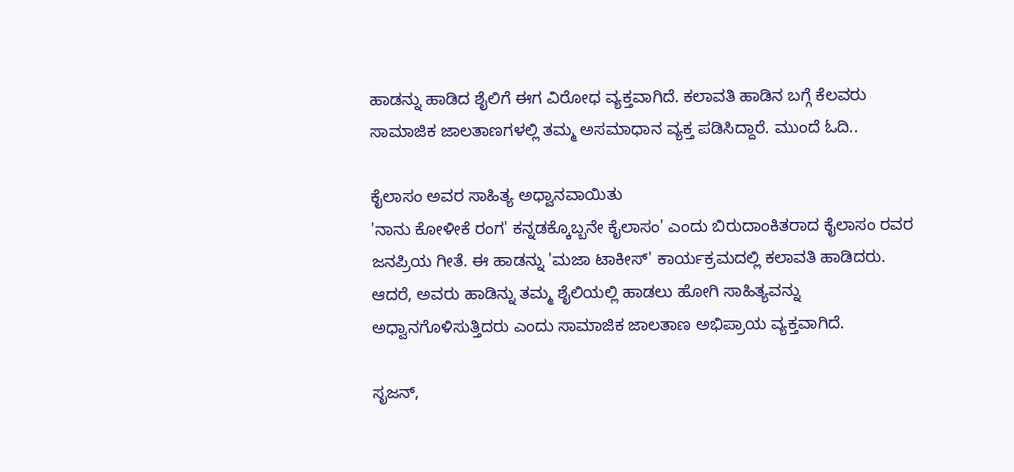ಹಾಡನ್ನು ಹಾಡಿದ ಶೈಲಿಗೆ ಈಗ ವಿರೋಧ ವ್ಯಕ್ತವಾಗಿದೆ. ಕಲಾವತಿ ಹಾಡಿನ ಬಗ್ಗೆ ಕೆಲವರು ಸಾಮಾಜಿಕ ಜಾಲತಾಣಗಳಲ್ಲಿ ತಮ್ಮ ಅಸಮಾಧಾನ ವ್ಯಕ್ತ ಪಡಿಸಿದ್ದಾರೆ. ಮುಂದೆ ಓದಿ..

ಕೈಲಾಸಂ ಅವರ ಸಾಹಿತ್ಯ ಅಧ್ವಾನವಾಯಿತು
'ನಾನು ಕೋಳೀಕೆ ರಂಗ' ಕನ್ನಡಕ್ಕೊಬ್ಬನೇ ಕೈಲಾಸಂ' ಎಂದು ಬಿರುದಾಂಕಿತರಾದ ಕೈಲಾಸಂ ರವರ ಜನಪ್ರಿಯ ಗೀತೆ. ಈ ಹಾಡನ್ನು 'ಮಜಾ ಟಾಕೀಸ್' ಕಾರ್ಯಕ್ರಮದಲ್ಲಿ ಕಲಾವತಿ ಹಾಡಿದರು. ಆದರೆ, ಅವರು ಹಾಡಿನ್ನು ತಮ್ಮ ಶೈಲಿಯಲ್ಲಿ ಹಾಡಲು ಹೋಗಿ ಸಾಹಿತ್ಯವನ್ನು ಅಧ್ವಾನಗೊಳಿಸುತ್ತಿದರು ಎಂದು ಸಾಮಾಜಿಕ ಜಾಲತಾಣ ಅಭಿಪ್ರಾಯ ವ್ಯಕ್ತವಾಗಿದೆ.

ಸೃಜನ್,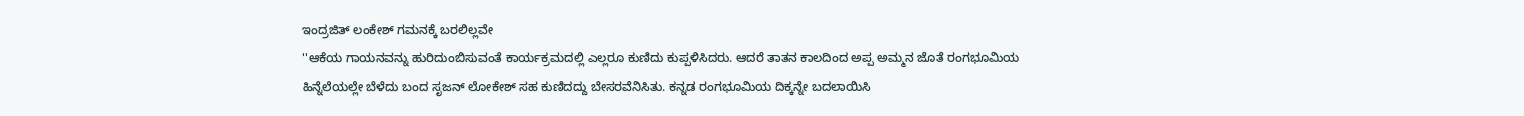ಇಂದ್ರಜಿತ್ ಲಂಕೇಶ್ ಗಮನಕ್ಕೆ ಬರಲಿಲ್ಲವೇ
''ಆಕೆಯ ಗಾಯನವನ್ನು ಹುರಿದುಂಬಿಸುವಂತೆ ಕಾರ್ಯಕ್ರಮದಲ್ಲಿ ಎಲ್ಲರೂ ಕುಣಿದು ಕುಪ್ಪಳಿಸಿದರು. ಆದರೆ ತಾತನ ಕಾಲದಿಂದ ಅಪ್ಪ ಅಮ್ಮನ ಜೊತೆ ರಂಗಭೂಮಿಯ ಹಿನ್ನೆಲೆಯಲ್ಲೇ ಬೆಳೆದು ಬಂದ ಸೃಜನ್ ಲೋಕೇಶ್ ಸಹ ಕುಣಿದದ್ದು ಬೇಸರವೆನಿಸಿತು. ಕನ್ನಡ ರಂಗಭೂಮಿಯ ದಿಕ್ಕನ್ನೇ ಬದಲಾಯಿಸಿ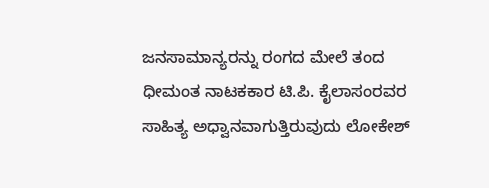ಜನಸಾಮಾನ್ಯರನ್ನು ರಂಗದ ಮೇಲೆ ತಂದ ಧೀಮಂತ ನಾಟಕಕಾರ ಟಿ.ಪಿ. ಕೈಲಾಸಂರವರ ಸಾಹಿತ್ಯ ಅಧ್ವಾನವಾಗುತ್ತಿರುವುದು ಲೋಕೇಶ್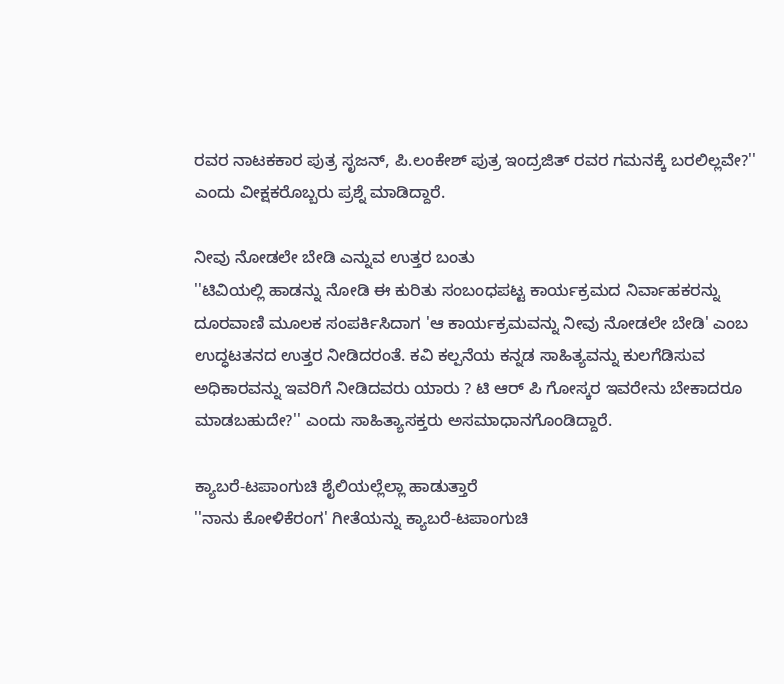ರವರ ನಾಟಕಕಾರ ಪುತ್ರ ಸೃಜನ್, ಪಿ.ಲಂಕೇಶ್ ಪುತ್ರ ಇಂದ್ರಜಿತ್ ರವರ ಗಮನಕ್ಕೆ ಬರಲಿಲ್ಲವೇ?'' ಎಂದು ವೀಕ್ಷಕರೊಬ್ಬರು ಪ್ರಶ್ನೆ ಮಾಡಿದ್ದಾರೆ.

ನೀವು ನೋಡಲೇ ಬೇಡಿ ಎನ್ನುವ ಉತ್ತರ ಬಂತು
''ಟಿವಿಯಲ್ಲಿ ಹಾಡನ್ನು ನೋಡಿ ಈ ಕುರಿತು ಸಂಬಂಧಪಟ್ಟ ಕಾರ್ಯಕ್ರಮದ ನಿರ್ವಾಹಕರನ್ನು ದೂರವಾಣಿ ಮೂಲಕ ಸಂಪರ್ಕಿಸಿದಾಗ 'ಆ ಕಾರ್ಯಕ್ರಮವನ್ನು ನೀವು ನೋಡಲೇ ಬೇಡಿ' ಎಂಬ ಉದ್ಧಟತನದ ಉತ್ತರ ನೀಡಿದರಂತೆ. ಕವಿ ಕಲ್ಪನೆಯ ಕನ್ನಡ ಸಾಹಿತ್ಯವನ್ನು ಕುಲಗೆಡಿಸುವ ಅಧಿಕಾರವನ್ನು ಇವರಿಗೆ ನೀಡಿದವರು ಯಾರು ? ಟಿ ಆರ್ ಪಿ ಗೋಸ್ಕರ ಇವರೇನು ಬೇಕಾದರೂ ಮಾಡಬಹುದೇ?'' ಎಂದು ಸಾಹಿತ್ಯಾಸಕ್ತರು ಅಸಮಾಧಾನಗೊಂಡಿದ್ದಾರೆ.

ಕ್ಯಾಬರೆ-ಟಪಾಂಗುಚಿ ಶೈಲಿಯಲ್ಲೆಲ್ಲಾ ಹಾಡುತ್ತಾರೆ
''ನಾನು ಕೋಳಿಕೆರಂಗ' ಗೀತೆಯನ್ನು ಕ್ಯಾಬರೆ-ಟಪಾಂಗುಚಿ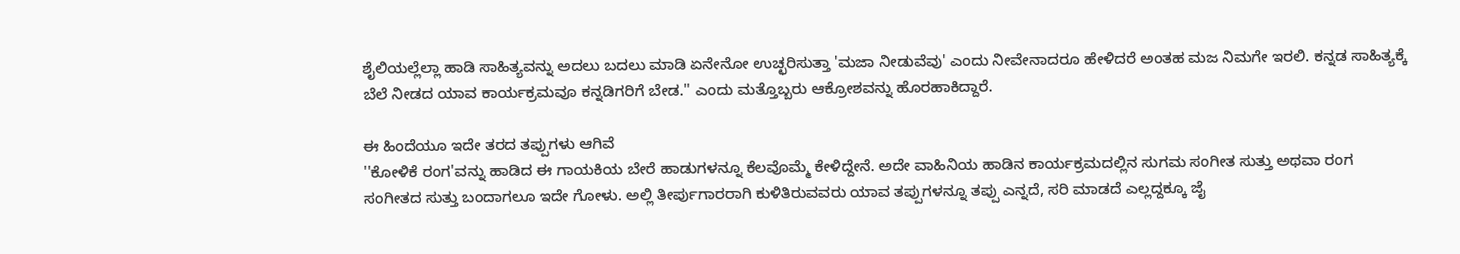ಶೈಲಿಯಲ್ಲೆಲ್ಲಾ ಹಾಡಿ ಸಾಹಿತ್ಯವನ್ನು ಅದಲು ಬದಲು ಮಾಡಿ ಏನೇನೋ ಉಚ್ಛರಿಸುತ್ತಾ 'ಮಜಾ ನೀಡುವೆವು' ಎಂದು ನೀವೇನಾದರೂ ಹೇಳಿದರೆ ಅಂತಹ ಮಜ ನಿಮಗೇ ಇರಲಿ. ಕನ್ನಡ ಸಾಹಿತ್ಯಕ್ಕೆ ಬೆಲೆ ನೀಡದ ಯಾವ ಕಾರ್ಯಕ್ರಮವೂ ಕನ್ನಡಿಗರಿಗೆ ಬೇಡ.'' ಎಂದು ಮತ್ತೊಬ್ಬರು ಆಕ್ರೋಶವನ್ನು ಹೊರಹಾಕಿದ್ದಾರೆ.

ಈ ಹಿಂದೆಯೂ ಇದೇ ತರದ ತಪ್ಪುಗಳು ಆಗಿವೆ
''ಕೋಳಿಕೆ ರಂಗ'ವನ್ನು ಹಾಡಿದ ಈ ಗಾಯಕಿಯ ಬೇರೆ ಹಾಡುಗಳನ್ನೂ ಕೆಲವೊಮ್ಮೆ ಕೇಳಿದ್ದೇನೆ. ಅದೇ ವಾಹಿನಿಯ ಹಾಡಿನ ಕಾರ್ಯಕ್ರಮದಲ್ಲಿನ ಸುಗಮ ಸಂಗೀತ ಸುತ್ತು ಅಥವಾ ರಂಗ ಸಂಗೀತದ ಸುತ್ತು ಬಂದಾಗಲೂ ಇದೇ ಗೋಳು. ಅಲ್ಲಿ ತೀರ್ಪುಗಾರರಾಗಿ ಕುಳಿತಿರುವವರು ಯಾವ ತಪ್ಪುಗಳನ್ನೂ ತಪ್ಪು ಎನ್ನದೆ, ಸರಿ ಮಾಡದೆ ಎಲ್ಲದ್ದಕ್ಕೂ ಜೈ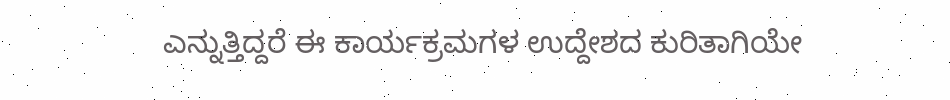ಎನ್ನುತ್ತಿದ್ದರೆ ಈ ಕಾರ್ಯಕ್ರಮಗಳ ಉದ್ದೇಶದ ಕುರಿತಾಗಿಯೇ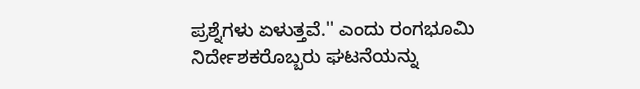ಪ್ರಶ್ನೆಗಳು ಏಳುತ್ತವೆ.'' ಎಂದು ರಂಗಭೂಮಿ ನಿರ್ದೇಶಕರೊಬ್ಬರು ಘಟನೆಯನ್ನು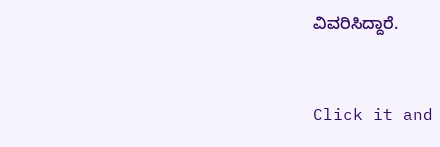ವಿವರಿಸಿದ್ದಾರೆ.


Click it and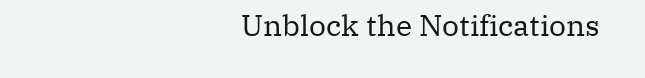Unblock the Notifications